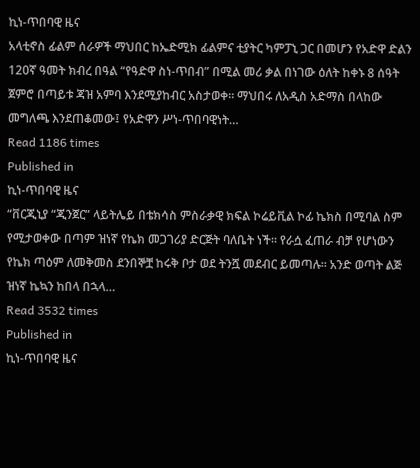ኪነ-ጥበባዊ ዜና
አላቲኖስ ፊልም ሰራዎች ማህበር ከኤድሚክ ፊልምና ቲያትር ካምፓኒ ጋር በመሆን የአድዋ ድልን 120ኛ ዓመት ክብረ በዓል “የዓድዋ ስነ-ጥበብ” በሚል መሪ ቃል በነገው ዕለት ከቀኑ 8 ሰዓት ጀምሮ በጣይቱ ጃዝ አምባ እንደሚያከብር አስታወቀ፡፡ ማህበሩ ለአዲስ አድማስ በላከው መግለጫ እንደጠቆመው፤ የአድዋን ሥነ-ጥበባዊነት…
Read 1186 times
Published in
ኪነ-ጥበባዊ ዜና
“ቨርጂኒያ “ጂንጀር” ላይትሌይ በቴክሳስ ምስራቃዊ ክፍል ኮሬይቪል ኮፊ ኬክስ በሚባል ስም የሚታወቀው በጣም ዝነኛ የኬክ መጋገሪያ ድርጅት ባለቤት ነች፡፡ የራሷ ፈጠራ ብቻ የሆነውን የኬክ ጣዕም ለመቅመስ ደንበኞቿ ከሩቅ ቦታ ወደ ትንሿ መደብር ይመጣሉ። አንድ ወጣት ልጅ ዝነኛ ኬኳን ከበላ በኋላ…
Read 3532 times
Published in
ኪነ-ጥበባዊ ዜና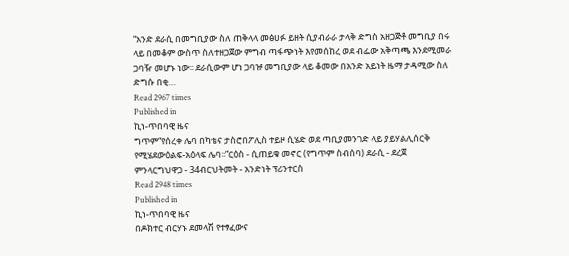“አንድ ደራሲ በመግቢያው ስለ ጠቅላላ መፅሀፉ ይዘት ሲያብራራ ታላቅ ድግስ አዘጋጅቶ መግቢያ በሩ ላይ በመቆም ውስጥ ስለተዘጋጀው ምግብ ጣፋጭነት እየመሰከረ ወደ ብፌው አቅጣጫ እንደሚመራ ጋባዥ መሆኑ ነው፡፡ ደራሲውም ሆነ ጋባዡ መግቢያው ላይ ቆመው በአንድ አይነት ዜማ ታዳሚው ስለ ድግሱ በቂ…
Read 2967 times
Published in
ኪነ-ጥበባዊ ዜና
ግጥም“የሰረቀ ሌባ በካቴና ታስሮበፖሊስ ተይዞ ሲሄድ ወደ ጣቢያመንገድ ላይ ያይሃልሊሰርቅ የሚሄደውዕልፍ-አዕላፍ ሌባ፡፡”ርዕስ - ሲጠይቁ መኖር (የግጥም ስብሰባ) ደራሲ - ደረጀ ምንላርግህዋጋ - 34ብርህትመት - አንድነት ፕሪንተርስ
Read 2948 times
Published in
ኪነ-ጥበባዊ ዜና
በዶክተር ብርሃኑ ደመላሽ የተፃፈውና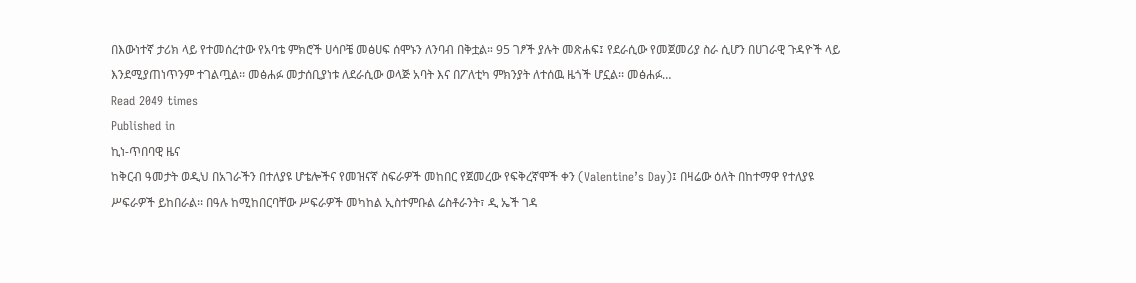በእውነተኛ ታሪክ ላይ የተመሰረተው የአባቴ ምክሮች ሀሳቦቼ መፅሀፍ ሰሞኑን ለንባብ በቅቷል። 95 ገፆች ያሉት መጽሐፍ፤ የደራሲው የመጀመሪያ ስራ ሲሆን በሀገራዊ ጉዳዮች ላይ እንደሚያጠነጥንም ተገልጧል፡፡ መፅሐፉ መታሰቢያነቱ ለደራሲው ወላጅ አባት እና በፖለቲካ ምክንያት ለተሰዉ ዜጎች ሆኗል፡፡ መፅሐፉ…
Read 2049 times
Published in
ኪነ-ጥበባዊ ዜና
ከቅርብ ዓመታት ወዲህ በአገራችን በተለያዩ ሆቴሎችና የመዝናኛ ስፍራዎች መከበር የጀመረው የፍቅረኛሞች ቀን (Valentine’s Day)፤ በዛሬው ዕለት በከተማዋ የተለያዩ ሥፍራዎች ይከበራል፡፡ በዓሉ ከሚከበርባቸው ሥፍራዎች መካከል ኢስተምቡል ሬስቶራንት፣ ዲ ኤች ገዳ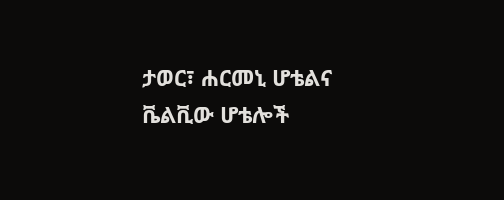ታወር፣ ሐርመኒ ሆቴልና ቬልቪው ሆቴሎች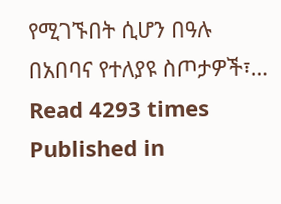የሚገኙበት ሲሆን በዓሉ በአበባና የተለያዩ ስጦታዎች፣…
Read 4293 times
Published in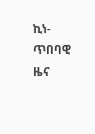ኪነ-ጥበባዊ ዜና